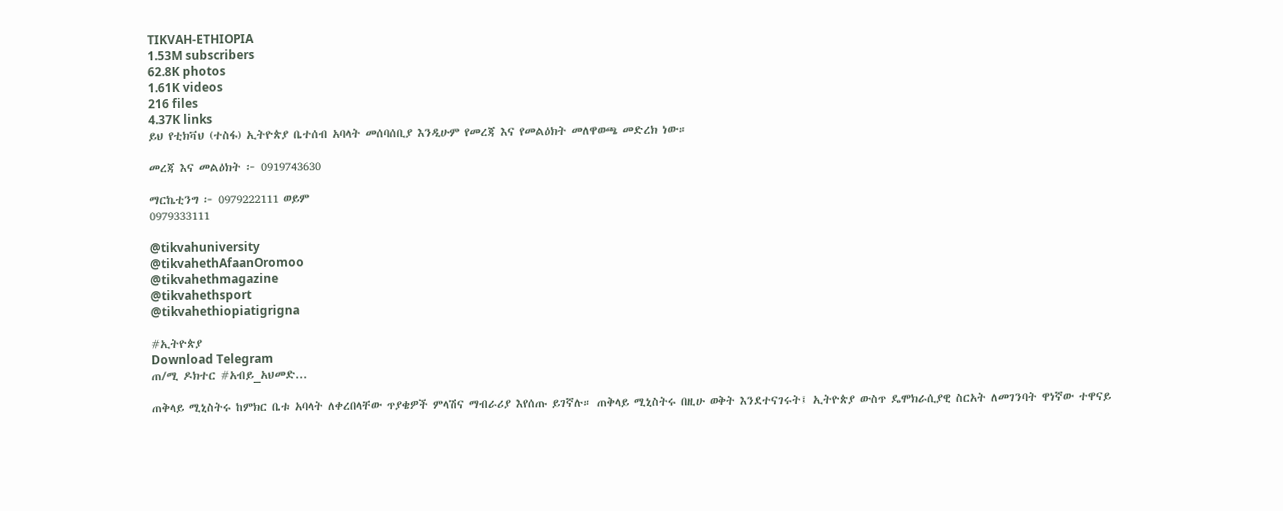TIKVAH-ETHIOPIA
1.53M subscribers
62.8K photos
1.61K videos
216 files
4.37K links
ይህ የቲክቫህ (ተስፋ) ኢትዮጵያ ቤተሰብ አባላት መሰባሰቢያ እንዲሁም የመረጃ እና የመልዕክት መለዋወጫ መድረክ ነው።

መረጃ እና መልዕክት ፦ 0919743630

ማርኬቲንግ ፦ 0979222111 ወይም
0979333111

@tikvahuniversity
@tikvahethAfaanOromoo
@tikvahethmagazine
@tikvahethsport
@tikvahethiopiatigrigna

#ኢትዮጵያ
Download Telegram
ጠ/ሚ ዶክተር #አብይ_አህመድ...

ጠቅላይ ሚኒስትሩ ከምክር ቤቱ አባላት ለቀረበላቸው ጥያቄዎች ምላሽና ማብራሪያ እየሰጡ ይገኛሉ። ጠቅላይ ሚኒስትሩ በዚሁ ወቅት እንደተናገሩት፤ ኢትዮጵያ ውስጥ ዴሞክራሲያዊ ስርአት ለመገንባት ዋነኛው ተዋናይ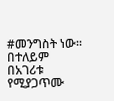#መንግስት ነው። በተለይም በአገሪቱ የሚያጋጥሙ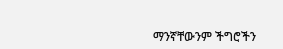ማንኛቸውንም ችግሮችን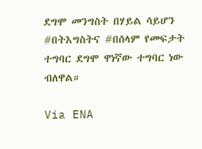ደግሞ መንግስት በሃይል ሳይሆን #በትእግስትና #በሰላም የመፍታት ተግባር ደግሞ ዋነኛው ተግባር ነው ብለዋል።

Via ENA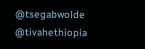@tsegabwolde @tivahethiopia